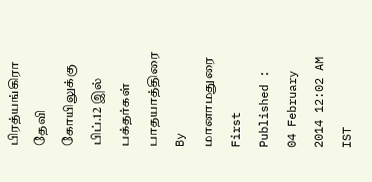பிரத்யங்கிரா தேவி கோயிலுக்கு பிப்.12 இல் பக்தர்கள் பாதயாத்திரை
By மானாமதுரை
First Published : 04 February 2014 12:02 AM IST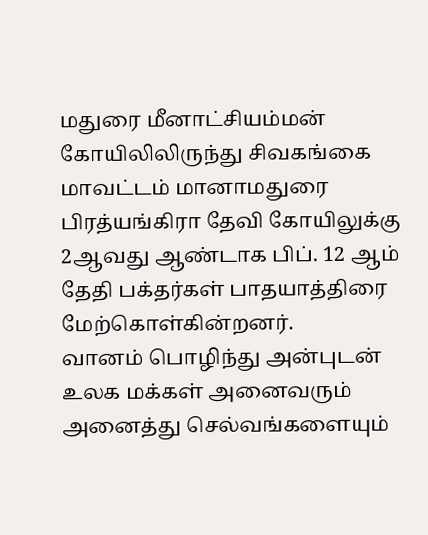மதுரை மீனாட்சியம்மன் கோயிலிலிருந்து சிவகங்கை மாவட்டம் மானாமதுரை பிரத்யங்கிரா தேவி கோயிலுக்கு 2ஆவது ஆண்டாக பிப். 12 ஆம் தேதி பக்தர்கள் பாதயாத்திரை மேற்கொள்கின்றனர்.
வானம் பொழிந்து அன்புடன் உலக மக்கள் அனைவரும் அனைத்து செல்வங்களையும்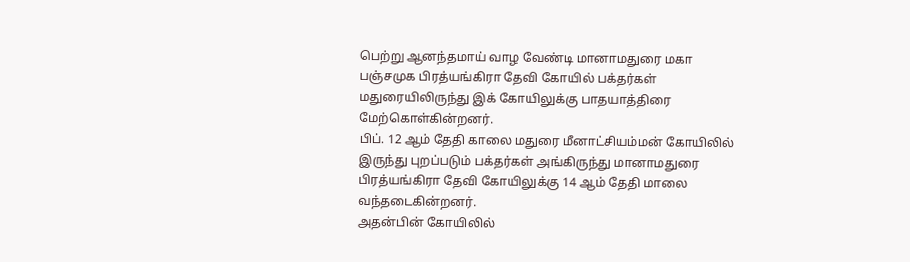பெற்று ஆனந்தமாய் வாழ வேண்டி மானாமதுரை மகா பஞ்சமுக பிரத்யங்கிரா தேவி கோயில் பக்தர்கள் மதுரையிலிருந்து இக் கோயிலுக்கு பாதயாத்திரை மேற்கொள்கின்றனர்.
பிப். 12 ஆம் தேதி காலை மதுரை மீனாட்சியம்மன் கோயிலில் இருந்து புறப்படும் பக்தர்கள் அங்கிருந்து மானாமதுரை பிரத்யங்கிரா தேவி கோயிலுக்கு 14 ஆம் தேதி மாலை வந்தடைகின்றனர்.
அதன்பின் கோயிலில்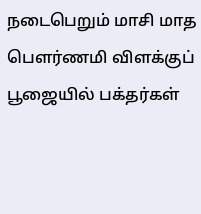நடைபெறும் மாசி மாத பௌர்ணமி விளக்குப் பூஜையில் பக்தர்கள்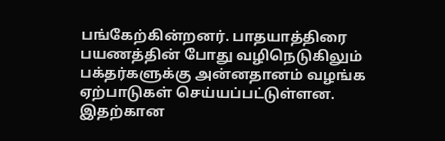பங்கேற்கின்றனர். பாதயாத்திரை பயணத்தின் போது வழிநெடுகிலும் பக்தர்களுக்கு அன்னதானம் வழங்க ஏற்பாடுகள் செய்யப்பட்டுள்ளன.
இதற்கான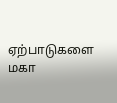ஏற்பாடுகளை மகா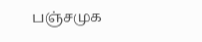பஞ்சமுக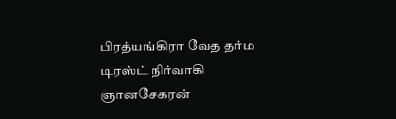பிரத்யங்கிரா வேத தர்ம டிரஸ்ட் நிர்வாகி ஞானசேகரன்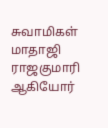சுவாமிகள் மாதாஜி ராஜகுமாரி ஆகியோர்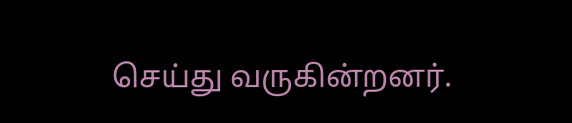செய்து வருகின்றனர்.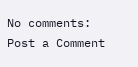No comments:
Post a Comment